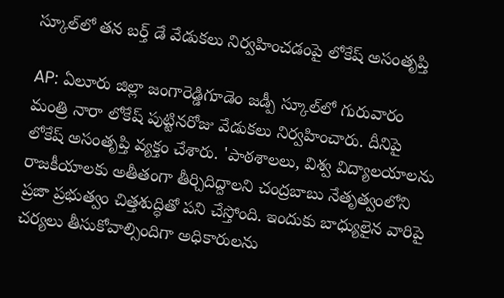స్కూల్‌లో తన బర్త్ డే వేడుకలు నిర్వహించడంపై లోకేష్ అసంతృప్తి

AP: ఏలూరు జిల్లా జంగారెడ్డిగూడెం జడ్పీ స్కూల్‌లో గురువారం మంత్రి నారా లోకేష్ పుట్టినరోజు వేడుకలు నిర్వహించారు. దీనిపై లోకేష్ అసంతృప్తి వ్యక్తం చేశారు. 'పాఠశాలలు, విశ్వ విద్యాలయాలను రాజకీయాలకు అతీతంగా తీర్చిదిద్దాలని చంద్రబాబు నేతృత్వంలోని ప్రజా ప్రభుత్వం చిత్తశుద్ధితో పని చేస్తోంది. ఇందుకు బాధ్యులైన వారిపై చర్యలు తీసుకోవాల్సిందిగా అధికారులను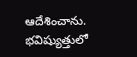ఆదేశించాను. భవిష్యుత్తులో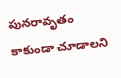పునరావృతం కాకుండా చూడాలని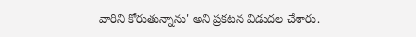వారిని కోరుతున్నాను' అని ప్రకటన విడుదల చేశారు.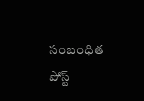సంబంధిత పోస్ట్